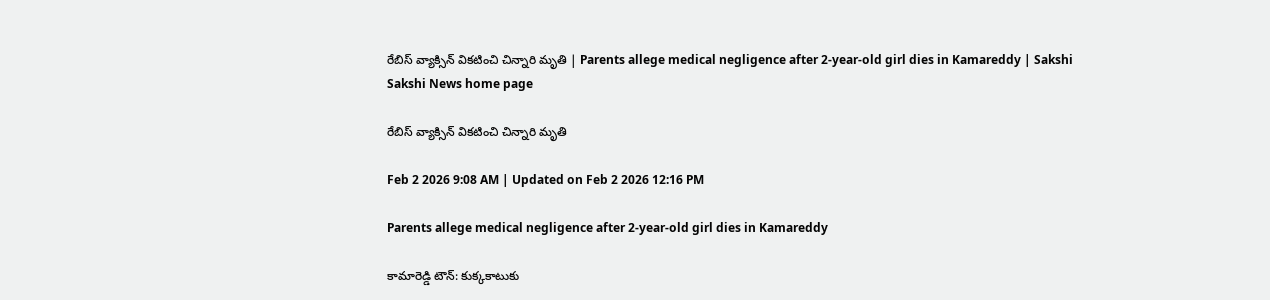రేబిస్‌ వ్యాక్సిన్‌ వికటించి చిన్నారి మృతి | Parents allege medical negligence after 2‑year‑old girl dies in Kamareddy | Sakshi
Sakshi News home page

రేబిస్‌ వ్యాక్సిన్‌ వికటించి చిన్నారి మృతి

Feb 2 2026 9:08 AM | Updated on Feb 2 2026 12:16 PM

Parents allege medical negligence after 2‑year‑old girl dies in Kamareddy

కామారెడ్డి టౌన్‌: కుక్కకాటుకు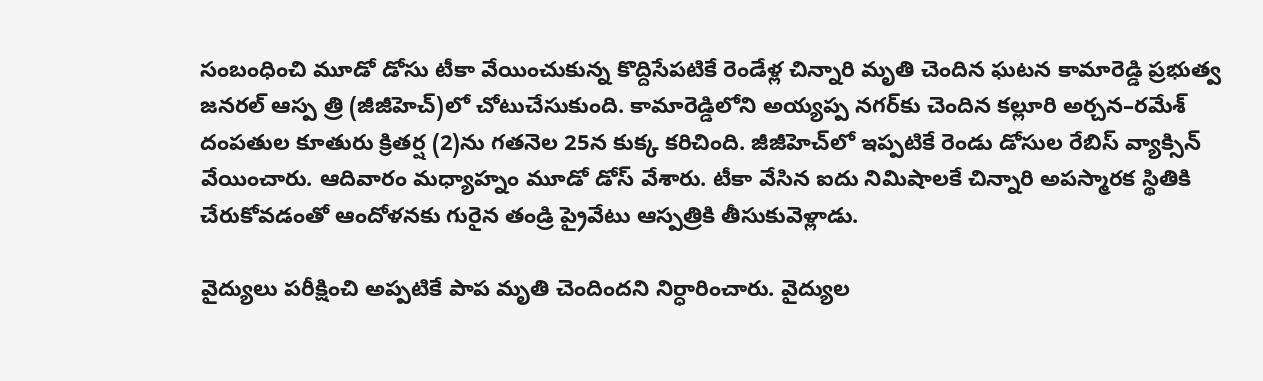సంబంధించి మూడో డోసు టీకా వేయించుకున్న కొద్దిసేపటికే రెండేళ్ల చిన్నారి మృతి చెందిన ఘటన కామారెడ్డి ప్రభుత్వ జనరల్‌ ఆస్ప త్రి (జీజీహెచ్‌)లో చోటుచేసుకుంది. కామారెడ్డిలోని అయ్యప్ప నగర్‌కు చెందిన కల్లూరి అర్చన–రమేశ్‌ దంపతుల కూతురు క్రితర్ష (2)ను గతనెల 25న కుక్క కరిచింది. జీజీహెచ్‌లో ఇప్పటికే రెండు డోసుల రేబిస్‌ వ్యాక్సిన్‌ వేయించారు. ఆదివారం మధ్యాహ్నం మూడో డోస్‌ వేశారు. టీకా వేసిన ఐదు నిమిషాలకే చిన్నారి అపస్మారక స్థితికి చేరుకోవడంతో ఆందోళనకు గురైన తండ్రి ప్రైవేటు ఆస్పత్రికి తీసుకువెళ్లాడు.

వైద్యులు పరీక్షించి అప్పటికే పాప మృతి చెందిందని నిర్ధారించారు. వైద్యుల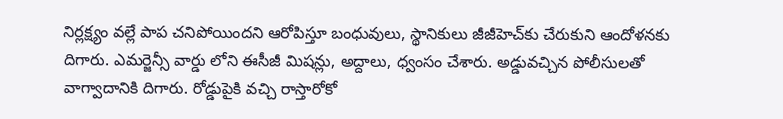నిర్లక్ష్యం వల్లే పాప చనిపోయిందని ఆరోపిస్తూ బంధువులు, స్థానికులు జీజీహెచ్‌కు చేరుకుని ఆందోళనకు దిగారు. ఎమర్జెన్సీ వార్డు లోని ఈసీజీ మిషన్లు, అద్దాలు, ధ్వంసం చేశారు. అడ్డువచ్చిన పోలీసులతో వాగ్వాదానికి దిగారు. రోడ్డుపైకి వచ్చి రాస్తారోకో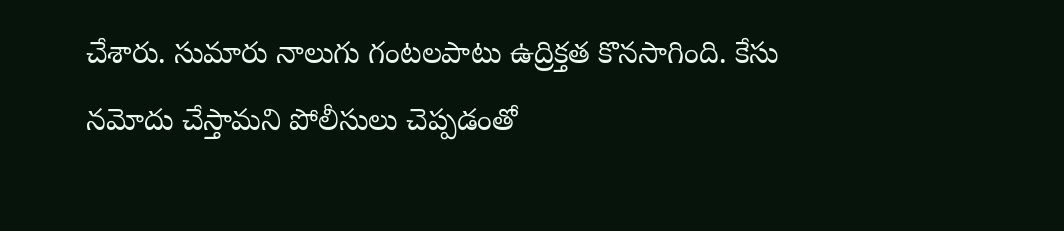చేశారు. సుమారు నాలుగు గంటలపాటు ఉద్రిక్తత కొనసాగింది. కేసు నమోదు చేస్తామని పోలీసులు చెప్పడంతో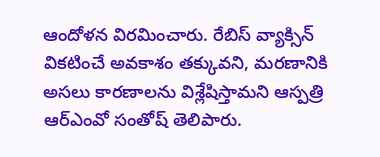ఆందోళన విరమించారు. రేబిస్‌ వ్యాక్సిన్‌ వికటించే అవకాశం తక్కువని, మరణానికి అసలు కారణాలను విశ్లేషిస్తామని ఆస్పత్రి ఆర్‌ఎంవో సంతోష్‌ తెలిపారు.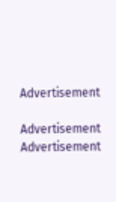Advertisement

Advertisement
Advertisement